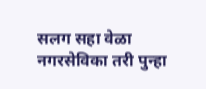सलग सहा वेळा नगरसेविका तरी पुन्हा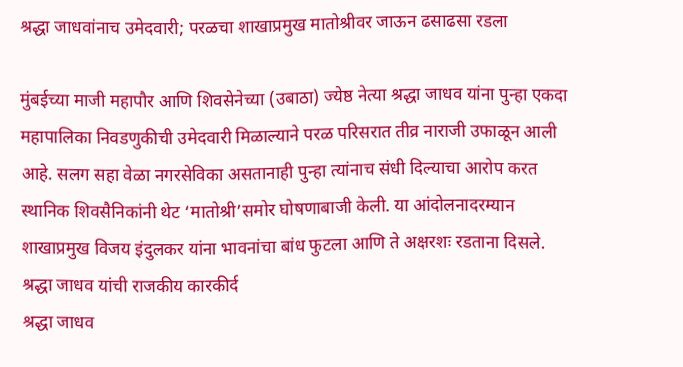श्रद्धा जाधवांनाच उमेदवारी; परळचा शाखाप्रमुख मातोश्रीवर जाऊन ढसाढसा रडला

मुंबईच्या माजी महापौर आणि शिवसेनेच्या (उबाठा) ज्येष्ठ नेत्या श्रद्धा जाधव यांना पुन्हा एकदा महापालिका निवडणुकीची उमेदवारी मिळाल्याने परळ परिसरात तीव्र नाराजी उफाळून आली आहे. सलग सहा वेळा नगरसेविका असतानाही पुन्हा त्यांनाच संधी दिल्याचा आरोप करत स्थानिक शिवसैनिकांनी थेट ‘मातोश्री’समोर घोषणाबाजी केली. या आंदोलनादरम्यान शाखाप्रमुख विजय इंदुलकर यांना भावनांचा बांध फुटला आणि ते अक्षरशः रडताना दिसले.
श्रद्धा जाधव यांची राजकीय कारकीर्द
श्रद्धा जाधव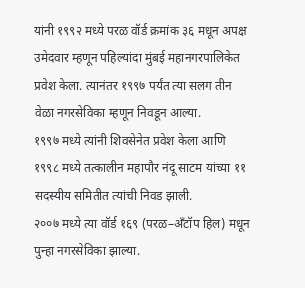यांनी १९९२ मध्ये परळ वॉर्ड क्रमांक ३६ मधून अपक्ष उमेदवार म्हणून पहिल्यांदा मुंबई महानगरपालिकेत प्रवेश केला. त्यानंतर १९९७ पर्यंत त्या सलग तीन वेळा नगरसेविका म्हणून निवडून आल्या.
१९९७ मध्ये त्यांनी शिवसेनेत प्रवेश केला आणि १९९८ मध्ये तत्कालीन महापौर नंदू साटम यांच्या ११ सदस्यीय समितीत त्यांची निवड झाली.
२००७ मध्ये त्या वॉर्ड १६९ (परळ–अँटॉप हिल) मधून पुन्हा नगरसेविका झाल्या.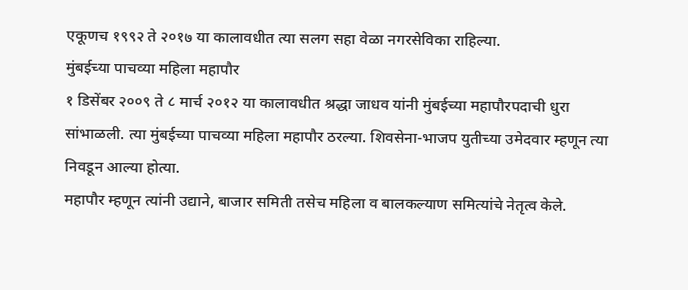एकूणच १९९२ ते २०१७ या कालावधीत त्या सलग सहा वेळा नगरसेविका राहिल्या.
मुंबईच्या पाचव्या महिला महापौर
१ डिसेंबर २००९ ते ८ मार्च २०१२ या कालावधीत श्रद्धा जाधव यांनी मुंबईच्या महापौरपदाची धुरा सांभाळली. त्या मुंबईच्या पाचव्या महिला महापौर ठरल्या. शिवसेना-भाजप युतीच्या उमेदवार म्हणून त्या निवडून आल्या होत्या.
महापौर म्हणून त्यांनी उद्याने, बाजार समिती तसेच महिला व बालकल्याण समित्यांचे नेतृत्व केले.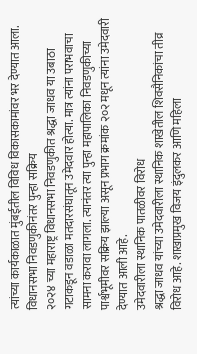त्यांच्या कार्यकाळात मुंबईतील विविध विकासकामांवर भर देण्यात आला.
विधानसभा निवडणुकीनंतर पुन्हा सक्रिय
२०२४ च्या महाराष्ट्र विधानसभा निवडणुकीत श्रद्धा जाधव या उबाठा गटाकडून वडाळा मतदारसंघातून उमेदवार होत्या. मात्र त्यांना पराभवाचा सामना करावा लागला. त्यानंतर त्या पुन्हा महापालिका निवडणुकीच्या पार्श्वभूमीवर सक्रिय झाल्या असून प्रभाग क्रमांक २०२ मधून त्यांना उमेदवारी देण्यात आली आहे.
उमेदवारीला स्थानिक पातळीवर विरोध
श्रद्धा जाधव यांच्या उमेदवारीला स्थानिक शाखेतील शिवसैनिकांचा तीव्र विरोध आहे. शाखाप्रमुख विजय इंदुलकर आणि महिला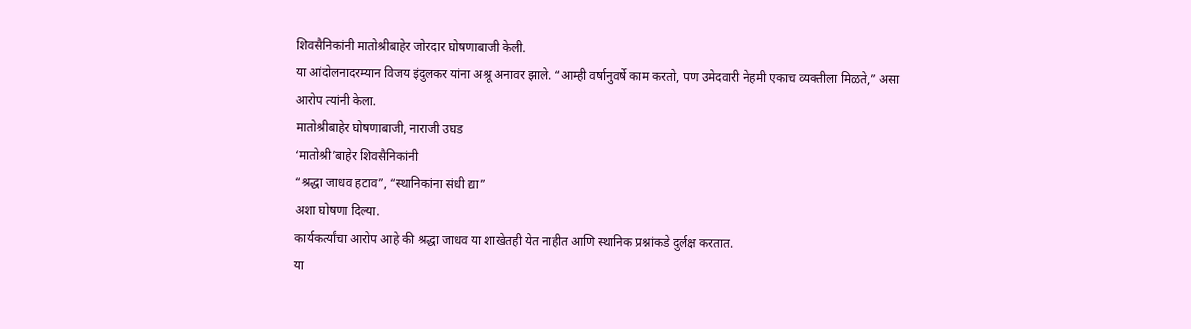शिवसैनिकांनी मातोश्रीबाहेर जोरदार घोषणाबाजी केली.
या आंदोलनादरम्यान विजय इंदुलकर यांना अश्रू अनावर झाले. “आम्ही वर्षानुवर्षे काम करतो, पण उमेदवारी नेहमी एकाच व्यक्तीला मिळते,” असा आरोप त्यांनी केला.
मातोश्रीबाहेर घोषणाबाजी, नाराजी उघड
‘मातोश्री’बाहेर शिवसैनिकांनी
“श्रद्धा जाधव हटाव”, “स्थानिकांना संधी द्या”
अशा घोषणा दिल्या.
कार्यकर्त्यांचा आरोप आहे की श्रद्धा जाधव या शाखेतही येत नाहीत आणि स्थानिक प्रश्नांकडे दुर्लक्ष करतात.
या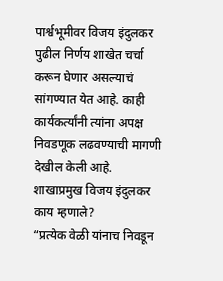पार्श्वभूमीवर विजय इंदुलकर पुढील निर्णय शाखेत चर्चा करून घेणार असल्याचं सांगण्यात येत आहे. काही कार्यकर्त्यांनी त्यांना अपक्ष निवडणूक लढवण्याची मागणी देखील केली आहे.
शाखाप्रमुख विजय इंदुलकर काय म्हणाले?
“प्रत्येक वेळी यांनाच निवडून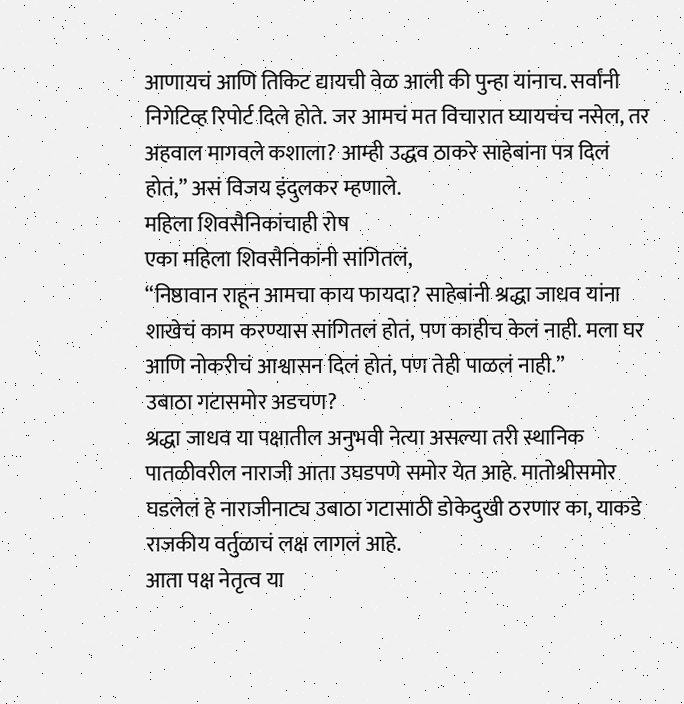आणायचं आणि तिकिट द्यायची वेळ आली की पुन्हा यांनाच. सर्वांनी निगेटिव्ह रिपोर्ट दिले होते. जर आमचं मत विचारात घ्यायचंच नसेल, तर अहवाल मागवले कशाला? आम्ही उद्धव ठाकरे साहेबांना पत्र दिलं होतं,” असं विजय इंदुलकर म्हणाले.
महिला शिवसैनिकांचाही रोष
एका महिला शिवसैनिकांनी सांगितलं,
“निष्ठावान राहून आमचा काय फायदा? साहेबांनी श्रद्धा जाधव यांना शाखेचं काम करण्यास सांगितलं होतं, पण काहीच केलं नाही. मला घर आणि नोकरीचं आश्वासन दिलं होतं, पण तेही पाळलं नाही.”
उबाठा गटासमोर अडचण?
श्रद्धा जाधव या पक्षातील अनुभवी नेत्या असल्या तरी स्थानिक पातळीवरील नाराजी आता उघडपणे समोर येत आहे. मातोश्रीसमोर घडलेलं हे नाराजीनाट्य उबाठा गटासाठी डोकेदुखी ठरणार का, याकडे राजकीय वर्तुळाचं लक्ष लागलं आहे.
आता पक्ष नेतृत्व या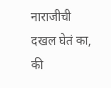नाराजीची दखल घेतं का, की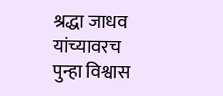श्रद्धा जाधव यांच्यावरच पुन्हा विश्वास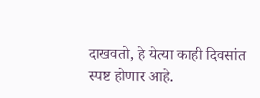दाखवतो, हे येत्या काही दिवसांत स्पष्ट होणार आहे.